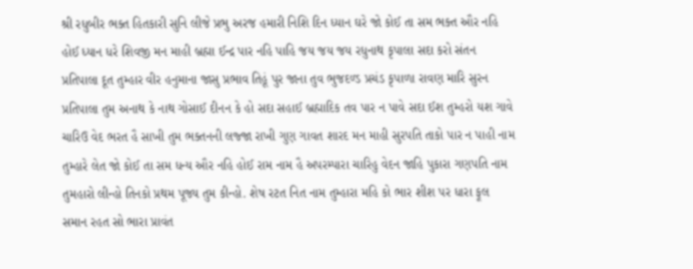શ્રી રધુબીર ભક્ત હિતકારી સુનિ લીજે પ્રભુ અરજ હમારી નિશિ દિન ધ્યાન ઘરે જો કોઈ તા સમ ભક્ત ઔર નહિ હોઈ ધ્યાન ધરે શિવજી મન માહી બ્રહ્મા ઈન્દ્ર પાર નહિ પાહિ જય જય જય રધુનાથ કૃપાલા સદા કરો સંતન પ્રતિપાલા દૂત તુમ્હાર વીર હનુમાના જાસુ પ્રભાવ તિહૂં પુર જાના તુવ ભુજદળ્ડ પ્રચંડ કૃપાળા રાવણ મારિ સુરન પ્રતિપાલા તુમ અનાથ કે નાથ ગોસાઈ દીનન કે હો સદા સહાઈ બ્રહ્માદિક તવ પાર ન પાવે સદા ઈશ તુમ્હરો યશ ગાવે ચારિઉ વેદ ભરત હૈ સાખી તુમ ભક્તનની લજ્જા રાખી ગુણ ગાવત શારદ મન માહી સુરપતિ તાકો પાર ન પાહી નામ તુમ્હારે લેત જો કોઈ તા સમ ધન્ય ઔર નહિ હોઈ રામ નામ હૈ અપરમ્પારા ચારિહુ વેદન જાહિ પુકારા ગણપતિ નામ તુમહારો લીન્હો તિનકો પ્રથમ પૂજ્ય તુમ કીન્હો. શેષ રટત નિત નામ તુમ્હારા મહિ કો ભાર શીશ પર ધારા ફૂલ સમાન રહત સો ભારા પ્રાવંત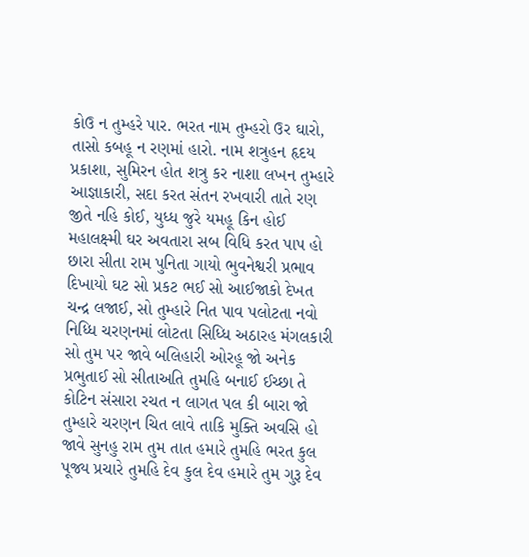કોઉ ન તુમ્હરે પાર. ભરત નામ તુમ્હરો ઉર ઘારો, તાસો કબહૂ ન રણમાં હારો. નામ શત્રુહન હૃદય પ્રકાશા, સુમિરન હોત શત્રુ કર નાશા લખન તુમ્હારે આજ્ઞાકારી, સદા કરત સંતન રખવારી તાતે રણ જીતે નહિ કોઈ, યુધ્ધ જુરે યમહૂ કિન હોઈ મહાલક્ષ્મી ઘર અવતારા સબ વિધિ કરત પાપ હો છારા સીતા રામ પુનિતા ગાયો ભુવનેશ્વરી પ્રભાવ દિખાયો ઘટ સો પ્રકટ ભઈ સો આઈજાકો દેખત ચન્દ્ર લજાઈ, સો તુમ્હારે નિત પાવ પલોટતા નવો નિધ્ધિ ચરણનમાં લોટતા સિધ્ધિ અઠારહ મંગલકારી સો તુમ પર જાવે બલિહારી ઓરહૂ જો અનેક પ્રભુતાઈ સો સીતાઅતિ તુમહિ બનાઈ ઈચ્છા તે કોટિન સંસારા રચત ન લાગત પલ કી બારા જો તુમ્હારે ચરણન ચિત લાવે તાકિ મુક્તિ અવસિ હો જાવે સુનહુ રામ તુમ તાત હમારે તુમહિ ભરત કુલ પૂજ્ય પ્રચારે તુમહિ દેવ કુલ દેવ હમારે તુમ ગુરૂ દેવ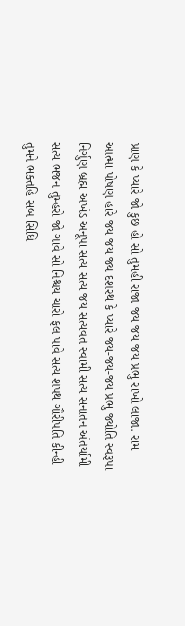પ્રાણ કે પ્યારે જો કુછ હો સો તુમહી રાજા જય જય જય પ્રભુ રાખો લાજા. રામ આત્મા પોષણ હારે જય જય જ્ય દશરથ કે પ્યારે જય-જય-જય પ્રભુ જ્યોતિ સ્વરૂપા નિર્ગુણ બ્રહ્મ અખંડ અનૂપા સત્ય સત્ય જય સત્યવત સ્વામી સત્ય સનાતન અંતર્યામી સત્ય ભજન તુમ્હરો જો ગાવે સો નિશ્ચય ચારો ફલ પાવે સત્ય શપથ ગૌરીપતિ કીન્હી તુમને ભક્તહિ સબ સિધિ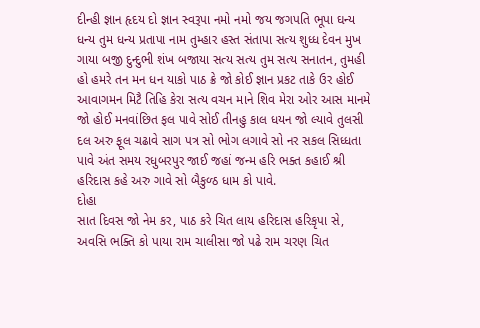દીન્હી જ્ઞાન હૃદય દો જ્ઞાન સ્વરૂપા નમો નમો જય જગપતિ ભૂપા ઘન્ય ધન્ય તુમ ધન્ય પ્રતાપા નામ તુમ્હાર હસ્ત સંતાપા સત્ય શુધ્ધ દેવન મુખ ગાયા બજી દુન્દુભી શંખ બજાયા સત્ય સત્ય તુમ સત્ય સનાતન, તુમહી હો હમરે તન મન ધન યાકો પાઠ ક્રે જો કોઈ જ્ઞાન પ્રકટ તાકે ઉર હોઈ આવાગમન મિટૈ તિહિ કેરા સત્ય વચન માને શિવ મેરા ઓર આસ માનમે જો હોઈ મનવાંછિત ફલ પાવે સોઈ તીનહુ કાલ ધયન જો લ્યાવે તુલસી દલ અરુ ફૂલ ચઢાવે સાગ પત્ર સો ભોગ લગાવે સો નર સકલ સિધ્ધતા પાવે અંત સમય રધુબરપુર જાઈ જહાં જન્મ હરિ ભક્ત કહાઈ શ્રી હરિદાસ કહે અરુ ગાવે સો બૈકુળ્ઠ ધામ કો પાવે.
દોહા
સાત દિવસ જો નેમ કર, પાઠ કરે ચિત લાય હરિદાસ હરિકૃપા સે, અવસિ ભક્તિ કો પાયા રામ ચાલીસા જો પઢે રામ ચરણ ચિત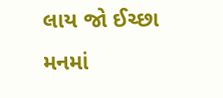લાય જો ઈચ્છા મનમાં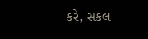કરે, સકલ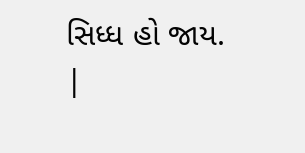સિધ્ધ હો જાય.
|